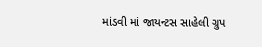માંડવી માં જાયન્ટસ સાહેલી ગ્રુપ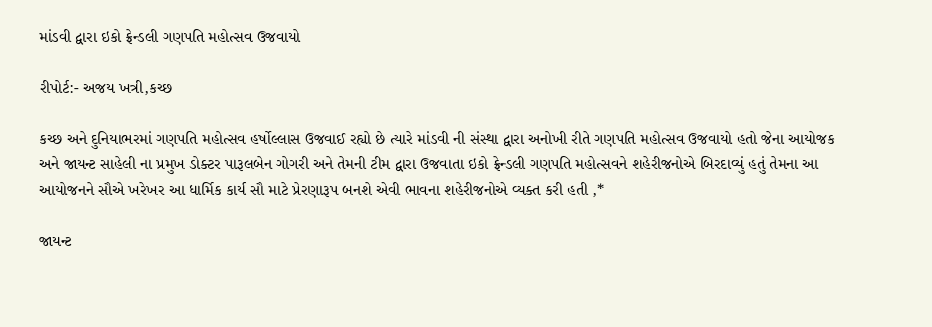માંડવી દ્વારા ઇકો ફ્રેન્ડલી ગણપતિ મહોત્સવ ઉજવાયો

રીપોર્ટ:- અજય ખત્રી,કચ્છ

કચ્છ અને દુનિયાભરમાં ગણપતિ મહોત્સવ હર્ષોલ્લાસ ઉજવાઈ રહ્યો છે ત્યારે માંડવી ની સંસ્થા દ્વારા અનોખી રીતે ગણપતિ મહોત્સવ ઉજવાયો હતો જેના આયોજક અને જાયન્ટ સાહેલી ના પ્રમુખ ડોક્ટર પારૂલબેન ગોગરી અને તેમની ટીમ દ્વારા ઉજવાતા ઇકો ફ્રેન્ડલી ગણપતિ મહોત્સવને શહેરીજનોએ બિરદાવ્યું હતું તેમના આ આયોજનને સૌએ ખરેખર આ ધાર્મિક કાર્ય સૌ માટે પ્રેરણારૂપ બનશે એવી ભાવના શહેરીજનોએ વ્યક્ત કરી હતી ,*

જાયન્ટ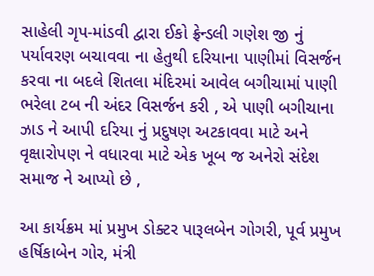સાહેલી ગૃપ-માંડવી દ્વારા ઈકો ફ્રેન્ડલી ગણેશ જી નું પર્યાવરણ બચાવવા ના હેતુથી દરિયાના પાણીમાં વિસર્જન કરવા ના બદલે શિતલા મંદિરમાં આવેલ બગીચામાં પાણી ભરેલા ટબ ની અંદર વિસર્જન કરી , એ પાણી બગીચાના ઝાડ ને આપી દરિયા નું પ્રદુષણ અટકાવવા માટે અને વૃક્ષારોપણ ને વધારવા માટે એક ખૂબ જ અનેરો સંદેશ સમાજ ને આપ્યો છે ,

આ કાર્યક્રમ માં પ્રમુખ ડોક્ટર પારૂલબેન ગોગરી, પૂર્વ પ્રમુખ હર્ષિકાબેન ગોર, મંત્રી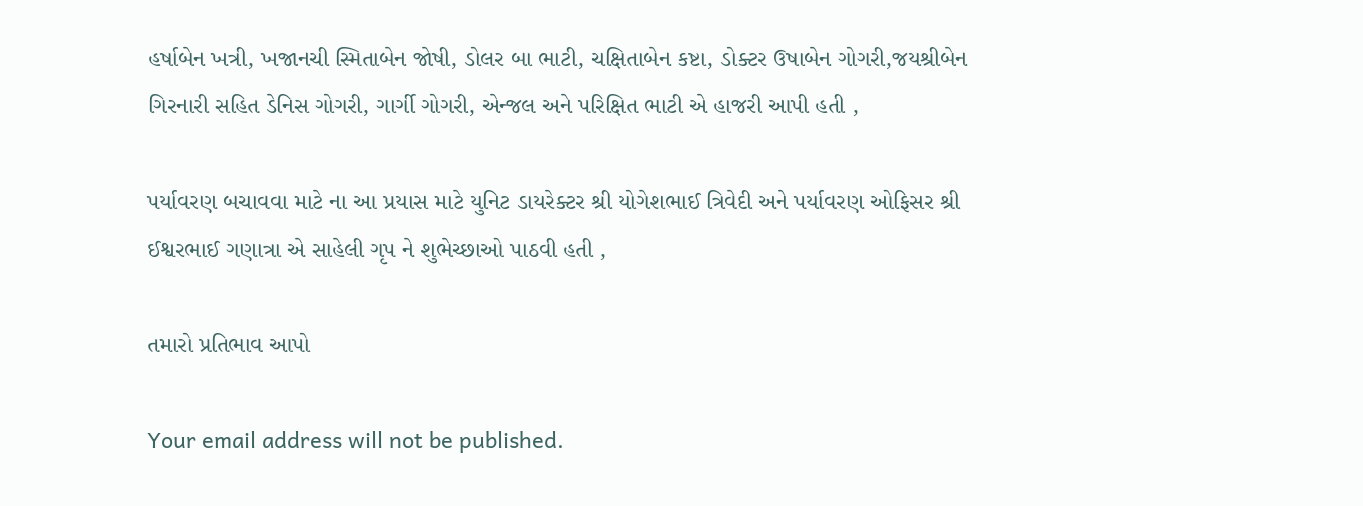હર્ષાબેન ખત્રી, ખજાનચી સ્મિતાબેન જોષી, ડોલર બા ભાટી, ચક્ષિતાબેન કષ્ટા, ડોક્ટર ઉષાબેન ગોગરી,જયશ્રીબેન ગિરનારી સહિત ડેનિસ ગોગરી, ગાર્ગી ગોગરી, એન્જલ અને પરિક્ષિત ભાટી એ હાજરી આપી હતી ,

પર્યાવરણ બચાવવા માટે ના આ પ્રયાસ માટે યુનિટ ડાયરેક્ટર શ્રી યોગેશભાઈ ત્રિવેદી અને પર્યાવરણ ઓફિસર શ્રી ઈશ્વરભાઈ ગણાત્રા એ સાહેલી ગૃપ ને શુભેચ્છાઓ પાઠવી હતી ,

તમારો પ્રતિભાવ આપો

Your email address will not be published.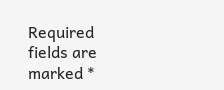Required fields are marked *